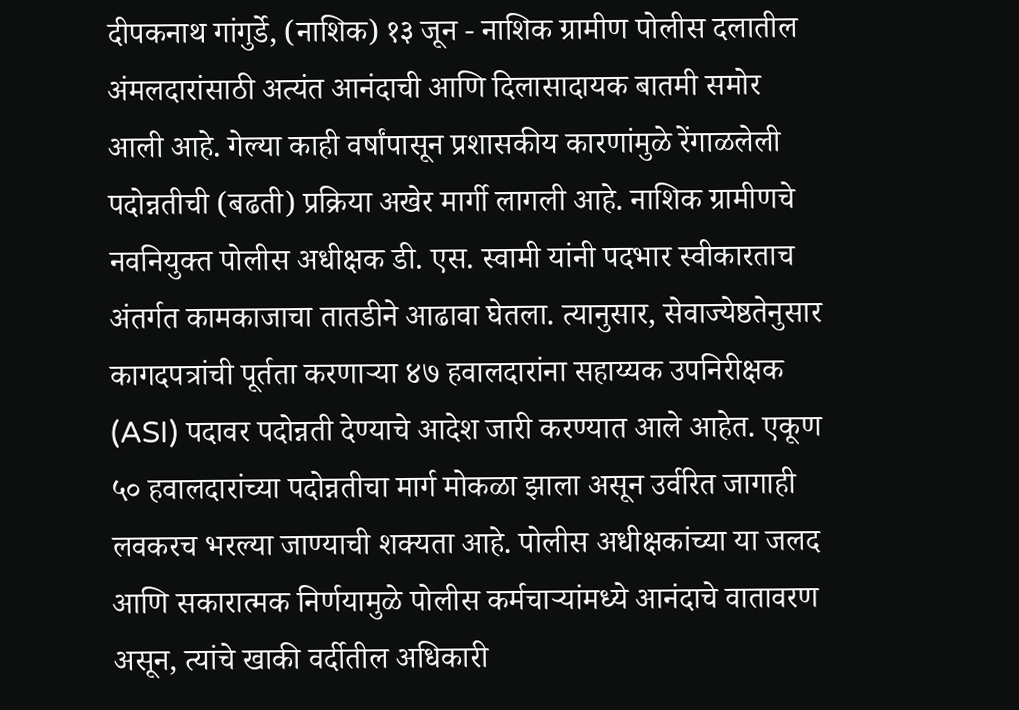दीपकनाथ गांगुर्डे, (नाशिक) १३ जून - नाशिक ग्रामीण पोलीस दलातील अंमलदारांसाठी अत्यंत आनंदाची आणि दिलासादायक बातमी समोर आली आहे. गेल्या काही वर्षांपासून प्रशासकीय कारणांमुळे रेंगाळलेली पदोन्नतीची (बढती) प्रक्रिया अखेर मार्गी लागली आहे. नाशिक ग्रामीणचे नवनियुक्त पोलीस अधीक्षक डी. एस. स्वामी यांनी पदभार स्वीकारताच अंतर्गत कामकाजाचा तातडीने आढावा घेतला. त्यानुसार, सेवाज्येष्ठतेनुसार कागदपत्रांची पूर्तता करणाऱ्या ४७ हवालदारांना सहाय्यक उपनिरीक्षक (ASI) पदावर पदोन्नती देण्याचे आदेश जारी करण्यात आले आहेत. एकूण ५० हवालदारांच्या पदोन्नतीचा मार्ग मोकळा झाला असून उर्वरित जागाही लवकरच भरल्या जाण्याची शक्यता आहे. पोलीस अधीक्षकांच्या या जलद आणि सकारात्मक निर्णयामुळे पोलीस कर्मचाऱ्यांमध्ये आनंदाचे वातावरण असून, त्यांचे खाकी वर्दीतील अधिकारी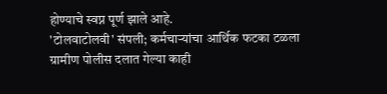होण्याचे स्वप्न पूर्ण झाले आहे.
'टोलवाटोलवी' संपली; कर्मचाऱ्यांचा आर्थिक फटका टळला
ग्रामीण पोलीस दलात गेल्या काही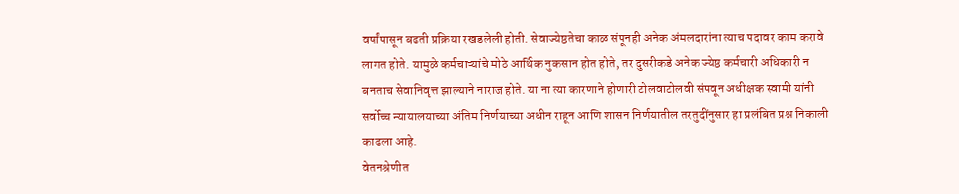वर्षांपासून बढती प्रक्रिया रखडलेली होती. सेवाज्येष्ठतेचा काळ संपूनही अनेक अंमलदारांना त्याच पदावर काम करावे लागत होते. यामुळे कर्मचाऱ्यांचे मोठे आर्थिक नुकसान होत होते, तर दुसरीकडे अनेक ज्येष्ठ कर्मचारी अधिकारी न बनताच सेवानिवृत्त झाल्याने नाराज होते. या ना त्या कारणाने होणारी टोलवाटोलवी संपवून अधीक्षक स्वामी यांनी सर्वोच्च न्यायालयाच्या अंतिम निर्णयाच्या अधीन राहून आणि शासन निर्णयातील तरतुदींनुसार हा प्रलंबित प्रश्न निकाली काढला आहे.
वेतनश्रेणीत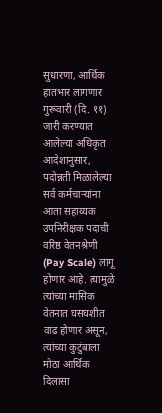सुधारणा, आर्थिक हातभार लागणार
गुरूवारी (दि. ११) जारी करण्यात आलेल्या अधिकृत आदेशानुसार, पदोन्नती मिळालेल्या सर्व कर्मचाऱ्यांना आता सहाय्यक उपनिरीक्षक पदाची वरिष्ठ वेतनश्रेणी (Pay Scale) लागू होणार आहे. त्यामुळे त्यांच्या मासिक वेतनात घसघशीत वाढ होणार असून, त्यांच्या कुटुंबाला मोठा आर्थिक दिलासा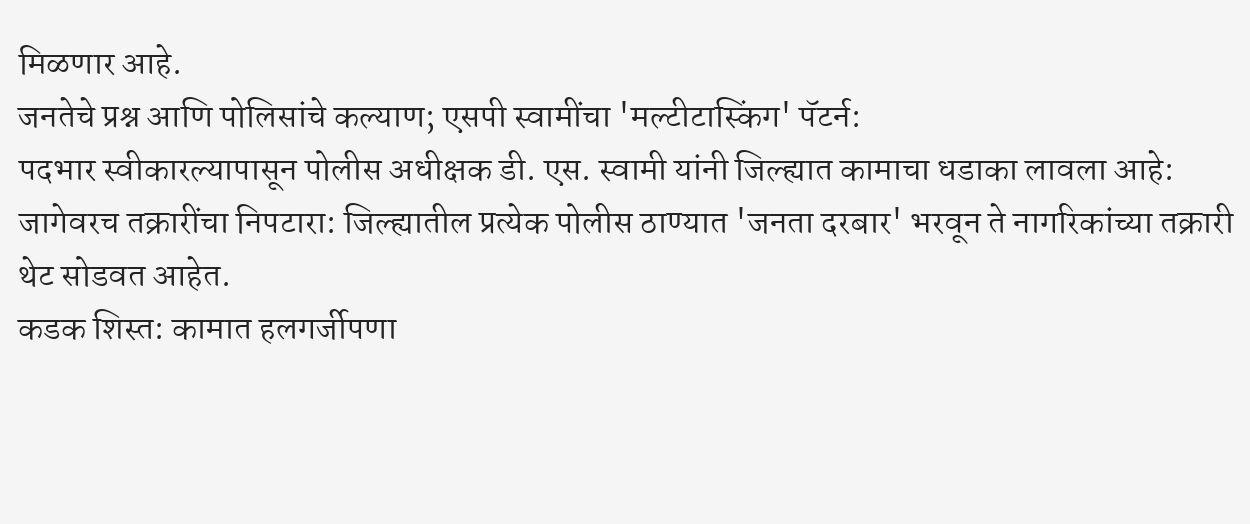मिळणार आहे.
जनतेचे प्रश्न आणि पोलिसांचे कल्याण; एसपी स्वामींचा 'मल्टीटास्किंग' पॅटर्न:
पदभार स्वीकारल्यापासून पोलीस अधीक्षक डी. एस. स्वामी यांनी जिल्ह्यात कामाचा धडाका लावला आहे:
जागेवरच तक्रारींचा निपटारा: जिल्ह्यातील प्रत्येक पोलीस ठाण्यात 'जनता दरबार' भरवून ते नागरिकांच्या तक्रारी थेट सोडवत आहेत.
कडक शिस्त: कामात हलगर्जीपणा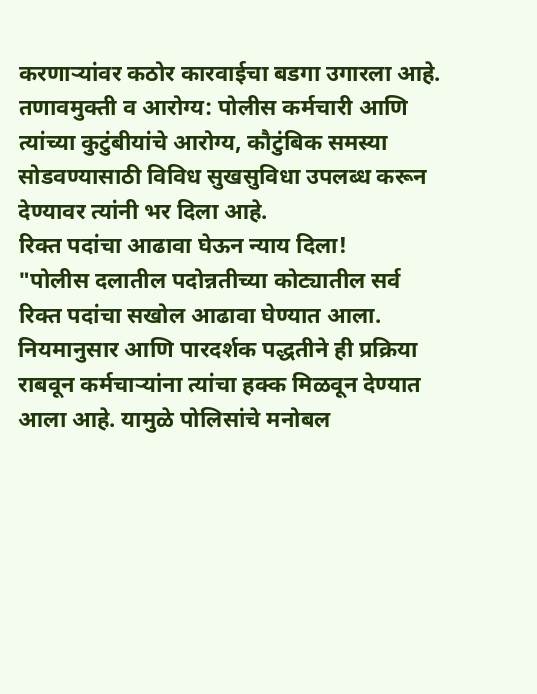करणाऱ्यांवर कठोर कारवाईचा बडगा उगारला आहे.
तणावमुक्ती व आरोग्य: पोलीस कर्मचारी आणि त्यांच्या कुटुंबीयांचे आरोग्य, कौटुंबिक समस्या सोडवण्यासाठी विविध सुखसुविधा उपलब्ध करून देण्यावर त्यांनी भर दिला आहे.
रिक्त पदांचा आढावा घेऊन न्याय दिला!
"पोलीस दलातील पदोन्नतीच्या कोट्यातील सर्व रिक्त पदांचा सखोल आढावा घेण्यात आला. नियमानुसार आणि पारदर्शक पद्धतीने ही प्रक्रिया राबवून कर्मचाऱ्यांना त्यांचा हक्क मिळवून देण्यात आला आहे. यामुळे पोलिसांचे मनोबल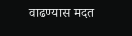वाढण्यास मदत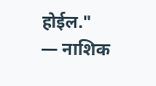होईल."
— नाशिक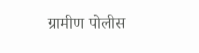ग्रामीण पोलीस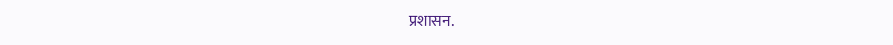प्रशासन.